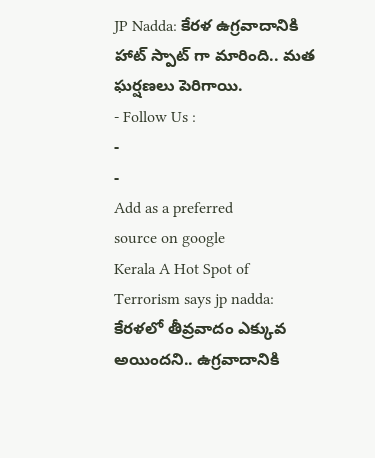JP Nadda: కేరళ ఉగ్రవాదానికి హాట్ స్పాట్ గా మారింది.. మత ఘర్షణలు పెరిగాయి.
- Follow Us :
-
-
Add as a preferred
source on google
Kerala A Hot Spot of Terrorism says jp nadda: కేరళలో తీవ్రవాదం ఎక్కువ అయిందని.. ఉగ్రవాదానికి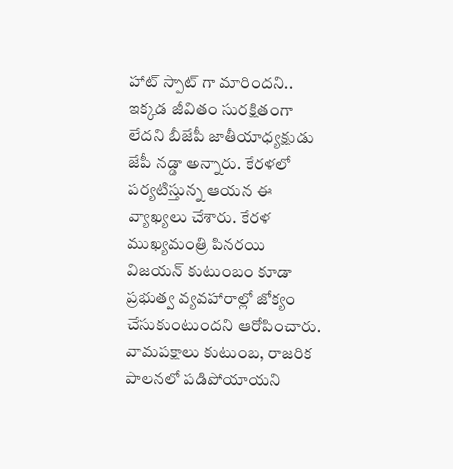హాట్ స్పాట్ గా మారిందని.. ఇక్కడ జీవితం సురక్షితంగా లేదని బీజేపీ జాతీయాధ్యక్షుడు జేపీ నడ్డా అన్నారు. కేరళలో పర్యటిస్తున్న ఆయన ఈ వ్యాఖ్యలు చేశారు. కేరళ ముఖ్యమంత్రి పినరయి విజయన్ కుటుంబం కూడా ప్రభుత్వ వ్యవహారాల్లో జోక్యం చేసుకుంటుందని ఆరోపించారు. వామపక్షాలు కుటుంబ, రాజరిక పాలనలో పడిపోయాయని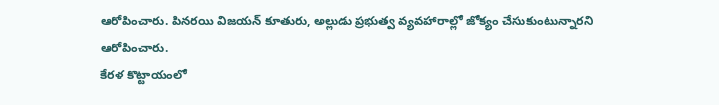ఆరోపించారు. పినరయి విజయన్ కూతురు, అల్లుడు ప్రభుత్వ వ్యవహారాల్లో జోక్యం చేసుకుంటున్నారని ఆరోపించారు.
కేరళ కొట్టాయంలో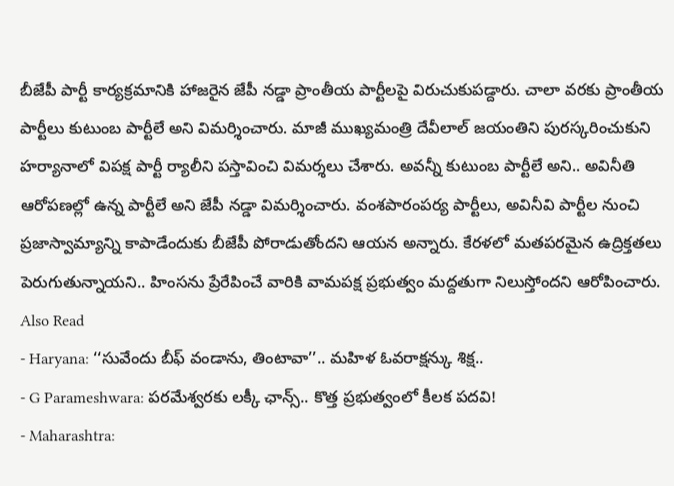బీజేపీ పార్టీ కార్యక్రమానికి హాజరైన జేపీ నడ్డా ప్రాంతీయ పార్టీలపై విరుచుకుపడ్దారు. చాలా వరకు ప్రాంతీయ పార్టీలు కుటుంబ పార్టీలే అని విమర్శించారు. మాజీ ముఖ్యమంత్రి దేవీలాల్ జయంతిని పురస్కరించుకుని హర్యానాలో విపక్ష పార్టీ ర్యాలీని పస్తావించి విమర్శలు చేశారు. అవన్నీ కుటుంబ పార్టీలే అని.. అవినీతి ఆరోపణల్లో ఉన్న పార్టీలే అని జేపీ నడ్డా విమర్శించారు. వంశపారంపర్య పార్టీలు, అవినీవి పార్టీల నుంచి ప్రజాస్వామ్యాన్ని కాపాడేందుకు బీజేపీ పోరాడుతోందని ఆయన అన్నారు. కేరళలో మతపరమైన ఉద్రిక్తతలు పెరుగుతున్నాయని.. హింసను ప్రేరేపించే వారికి వామపక్ష ప్రభుత్వం మద్దతుగా నిలుస్తోందని ఆరోపించారు.
Also Read
- Haryana: ‘‘సువేందు బీఫ్ వండాను, తింటావా’’.. మహిళ ఓవరాక్షన్కు శిక్ష..
- G Parameshwara: పరమేశ్వరకు లక్కీ ఛాన్స్.. కొత్త ప్రభుత్వంలో కీలక పదవి!
- Maharashtra: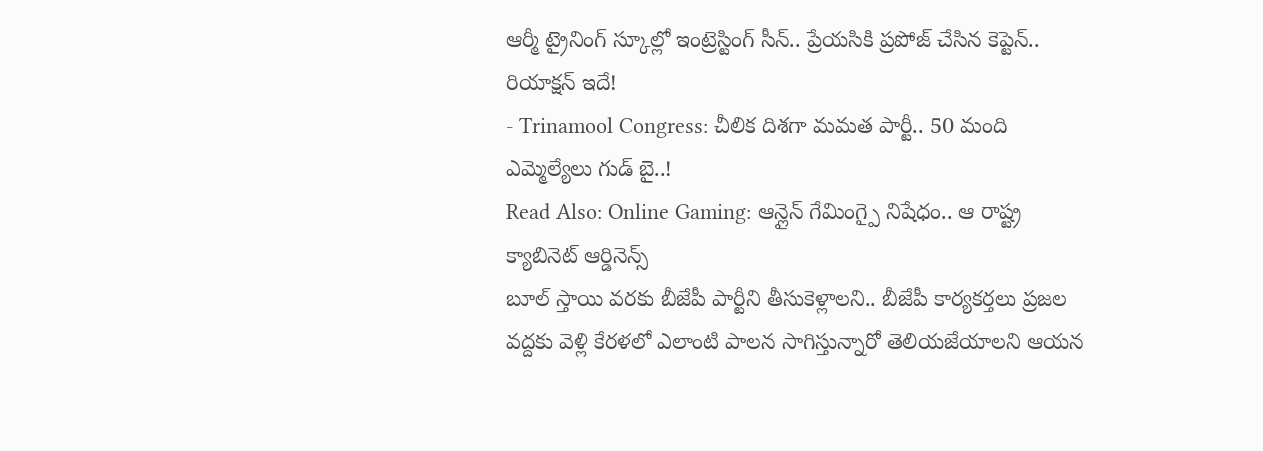ఆర్మీ ట్రైనింగ్ స్కూల్లో ఇంట్రెస్టింగ్ సీన్.. ప్రేయసికి ప్రపోజ్ చేసిన కెప్టెన్.. రియాక్షన్ ఇదే!
- Trinamool Congress: చీలిక దిశగా మమత పార్టీ.. 50 మంది ఎమ్మెల్యేలు గుడ్ బై..!
Read Also: Online Gaming: ఆన్లైన్ గేమింగ్పై నిషేధం.. ఆ రాష్ట్ర క్యాబినెట్ ఆర్డినెన్స్
బూల్ స్తాయి వరకు బీజేపీ పార్టీని తీసుకెళ్లాలని.. బీజేపీ కార్యకర్తలు ప్రజల వద్దకు వెళ్లి కేరళలో ఎలాంటి పాలన సాగిస్తున్నారో తెలియజేయాలని ఆయన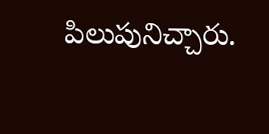పిలుపునిచ్చారు.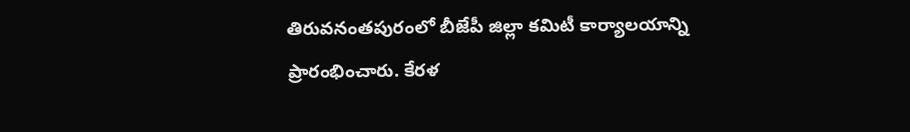తిరువనంతపురంలో బీజేపీ జిల్లా కమిటీ కార్యాలయాన్ని ప్రారంభించారు. కేరళ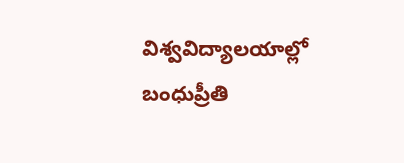విశ్వవిద్యాలయాల్లో బంధుప్రీతి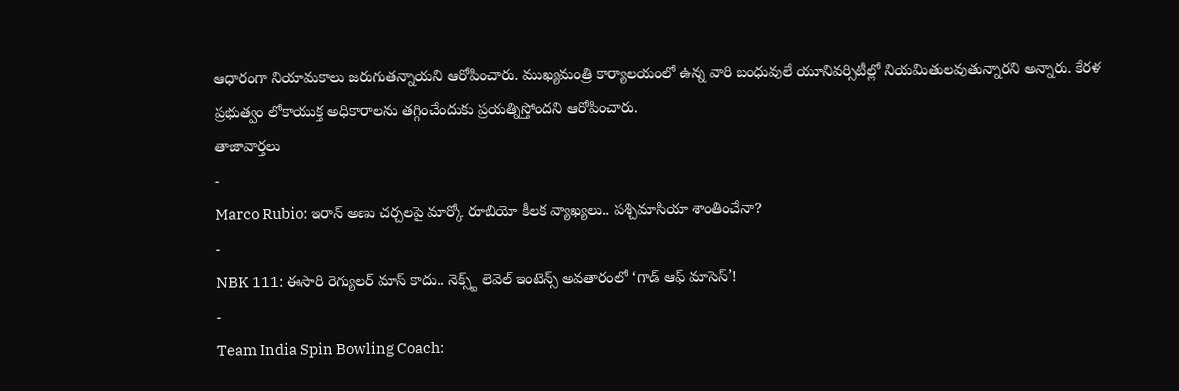ఆధారంగా నియామకాలు జరుగుతన్నాయని ఆరోపించారు. ముఖ్యమంత్రి కార్యాలయంలో ఉన్న వారి బంధువులే యూనివర్సిటీల్లో నియమితులవుతున్నారని అన్నారు. కేరళ ప్రభుత్వం లోకాయుక్త అధికారాలను తగ్గించేందుకు ప్రయత్నిస్తోందని ఆరోపించారు.
తాజావార్తలు
-
Marco Rubio: ఇరాన్ అణు చర్చలపై మార్కో రూబియో కీలక వ్యాఖ్యలు.. పశ్చిమాసియా శాంతించేనా?
-
NBK 111: ఈసారి రెగ్యులర్ మాస్ కాదు.. నెక్స్ట్ లెవెల్ ఇంటెన్స్ అవతారంలో ‘గాడ్ ఆఫ్ మాసెస్’!
-
Team India Spin Bowling Coach: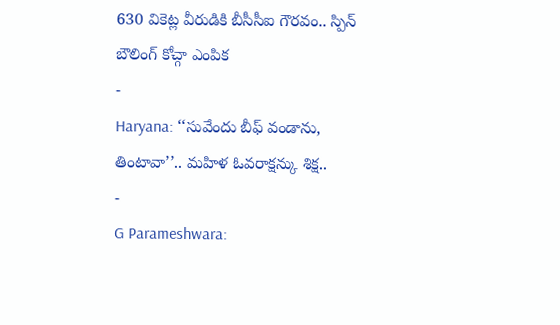630 వికెట్ల వీరుడికి బీసీసీఐ గౌరవం.. స్పిన్ బౌలింగ్ కోచ్గా ఎంపిక
-
Haryana: ‘‘సువేందు బీఫ్ వండాను, తింటావా’’.. మహిళ ఓవరాక్షన్కు శిక్ష..
-
G Parameshwara: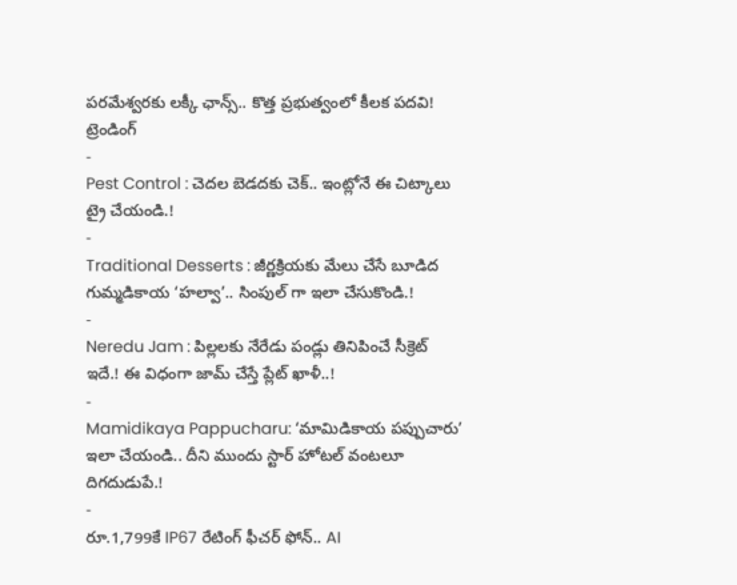పరమేశ్వరకు లక్కీ ఛాన్స్.. కొత్త ప్రభుత్వంలో కీలక పదవి!
ట్రెండింగ్
-
Pest Control : చెదల బెడదకు చెక్.. ఇంట్లోనే ఈ చిట్కాలు ట్రై చేయండి.!
-
Traditional Desserts : జీర్ణక్రియకు మేలు చేసే బూడిద గుమ్మడికాయ ‘హల్వా’.. సింపుల్ గా ఇలా చేసుకొండి.!
-
Neredu Jam : పిల్లలకు నేరేడు పండ్లు తినిపించే సీక్రెట్ ఇదే.! ఈ విధంగా జామ్ చేస్తే ప్లేట్ ఖాళీ..!
-
Mamidikaya Pappucharu: ‘మామిడికాయ పప్పుచారు’ ఇలా చేయండి.. దీని ముందు స్టార్ హోటల్ వంటలూ దిగదుడుపే.!
-
రూ.1,799కే IP67 రేటింగ్ ఫీచర్ ఫోన్.. AI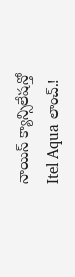నాయిస్ క్యాన్సిలేషన్తో Itel Aqua లాంచ్.!